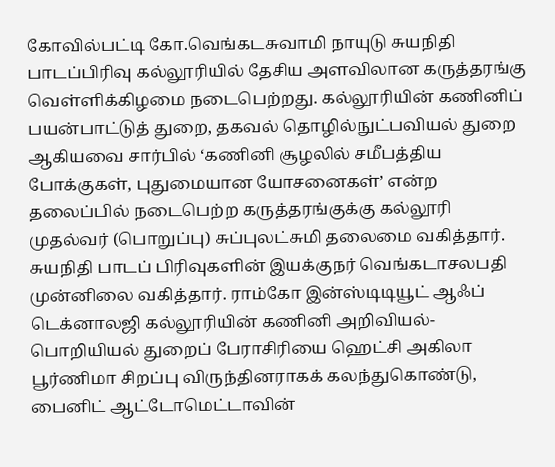கோவில்பட்டி கோ.வெங்கடசுவாமி நாயுடு சுயநிதி பாடப்பிரிவு கல்லூரியில் தேசிய அளவிலான கருத்தரங்கு வெள்ளிக்கிழமை நடைபெற்றது. கல்லூரியின் கணினிப் பயன்பாட்டுத் துறை, தகவல் தொழில்நுட்பவியல் துறை ஆகியவை சார்பில் ‘கணினி சூழலில் சமீபத்திய போக்குகள், புதுமையான யோசனைகள்’ என்ற தலைப்பில் நடைபெற்ற கருத்தரங்குக்கு கல்லூரி முதல்வர் (பொறுப்பு) சுப்புலட்சுமி தலைமை வகித்தார். சுயநிதி பாடப் பிரிவுகளின் இயக்குநர் வெங்கடாசலபதி முன்னிலை வகித்தார். ராம்கோ இன்ஸ்டிடியூட் ஆஃப் டெக்னாலஜி கல்லூரியின் கணினி அறிவியல்- பொறியியல் துறைப் பேராசிரியை ஹெட்சி அகிலா பூர்ணிமா சிறப்பு விருந்தினராகக் கலந்துகொண்டு, பைனிட் ஆட்டோமெட்டாவின்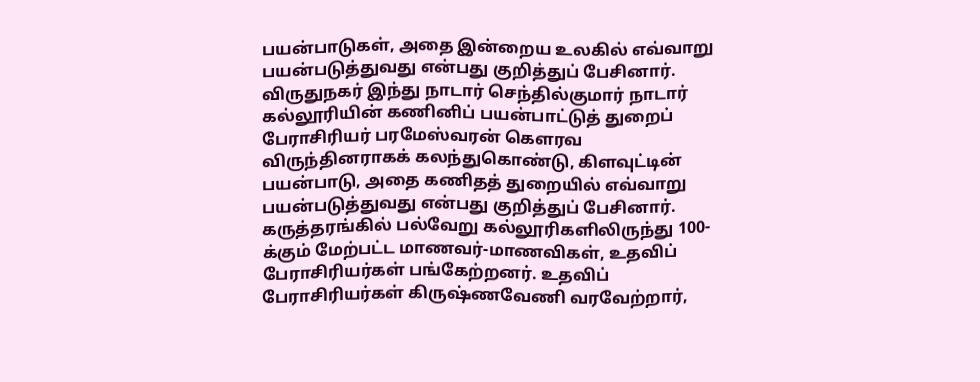பயன்பாடுகள், அதை இன்றைய உலகில் எவ்வாறு பயன்படுத்துவது என்பது குறித்துப் பேசினார். விருதுநகர் இந்து நாடார் செந்தில்குமார் நாடார் கல்லூரியின் கணினிப் பயன்பாட்டுத் துறைப் பேராசிரியர் பரமேஸ்வரன் கௌரவ விருந்தினராகக் கலந்துகொண்டு, கிளவுட்டின் பயன்பாடு, அதை கணிதத் துறையில் எவ்வாறு பயன்படுத்துவது என்பது குறித்துப் பேசினார். கருத்தரங்கில் பல்வேறு கல்லூரிகளிலிருந்து 100-க்கும் மேற்பட்ட மாணவர்-மாணவிகள், உதவிப் பேராசிரியர்கள் பங்கேற்றனர். உதவிப் பேராசிரியர்கள் கிருஷ்ணவேணி வரவேற்றார்,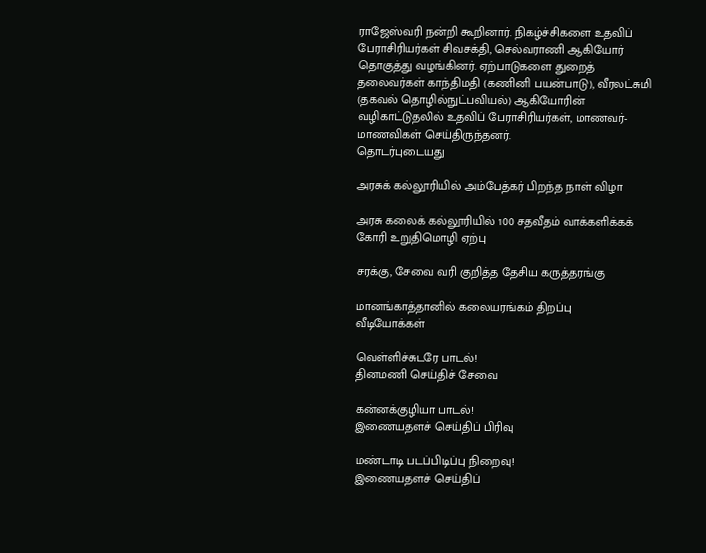ராஜேஸ்வரி நன்றி கூறினார். நிகழ்ச்சிகளை உதவிப் பேராசிரியர்கள் சிவசக்தி, செல்வராணி ஆகியோர் தொகுத்து வழங்கினர். ஏற்பாடுகளை துறைத் தலைவர்கள் காந்திமதி (கணினி பயன்பாடு), வீரலட்சுமி (தகவல் தொழில்நுட்பவியல்) ஆகியோரின் வழிகாட்டுதலில் உதவிப் பேராசிரியர்கள், மாணவர்- மாணவிகள் செய்திருந்தனர்.
தொடர்புடையது

அரசுக் கல்லூரியில் அம்பேத்கர் பிறந்த நாள் விழா

அரசு கலைக் கல்லூரியில் 100 சதவீதம் வாக்களிக்கக் கோரி உறுதிமொழி ஏற்பு

சரக்கு, சேவை வரி குறித்த தேசிய கருத்தரங்கு

மானங்காத்தானில் கலையரங்கம் திறப்பு
வீடியோக்கள்

வெள்ளிச்சுடரே பாடல்!
தினமணி செய்திச் சேவை

கன்னக்குழியா பாடல்!
இணையதளச் செய்திப் பிரிவு

மண்டாடி படப்பிடிப்பு நிறைவு!
இணையதளச் செய்திப்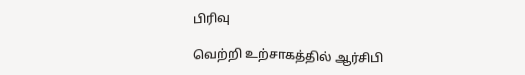பிரிவு

வெற்றி உற்சாகத்தில் ஆர்சிபி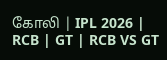கோலி | IPL 2026 | RCB | GT | RCB VS GT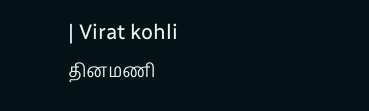| Virat kohli
தினமணி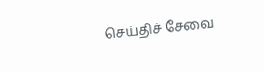செய்திச் சேவை